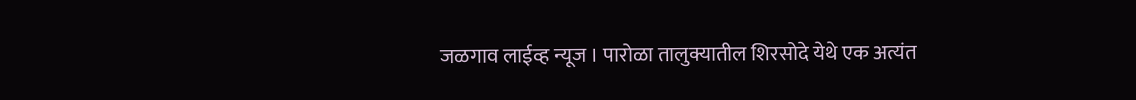जळगाव लाईव्ह न्यूज । पारोळा तालुक्यातील शिरसोदे येथे एक अत्यंत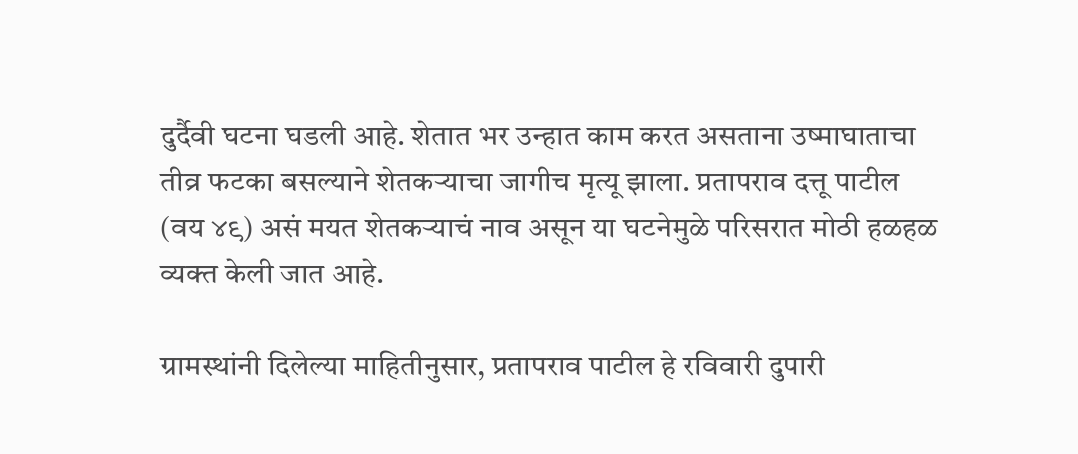दुर्दैवी घटना घडली आहे. शेतात भर उन्हात काम करत असताना उष्माघाताचा तीव्र फटका बसल्याने शेतकऱ्याचा जागीच मृत्यू झाला. प्रतापराव दत्तू पाटील (वय ४९) असं मयत शेतकऱ्याचं नाव असून या घटनेमुळे परिसरात मोठी हळहळ व्यक्त केली जात आहे.

ग्रामस्थांनी दिलेल्या माहितीनुसार, प्रतापराव पाटील हे रविवारी दुपारी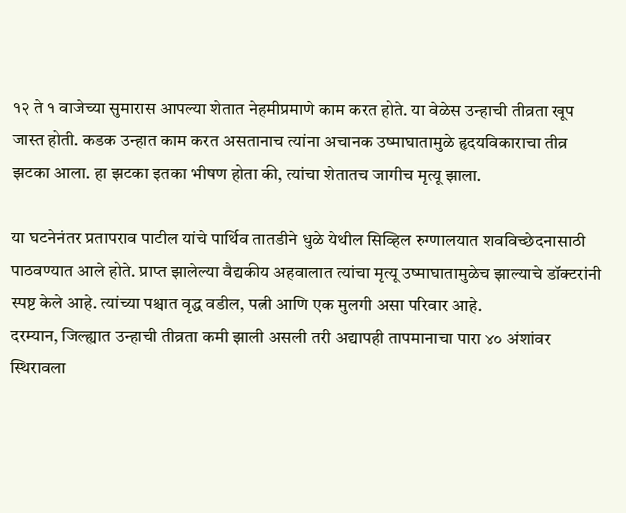१२ ते १ वाजेच्या सुमारास आपल्या शेतात नेहमीप्रमाणे काम करत होते. या वेळेस उन्हाची तीव्रता खूप जास्त होती. कडक उन्हात काम करत असतानाच त्यांना अचानक उष्माघातामुळे हृदयविकाराचा तीव्र झटका आला. हा झटका इतका भीषण होता की, त्यांचा शेतातच जागीच मृत्यू झाला.

या घटनेनंतर प्रतापराव पाटील यांचे पार्थिव तातडीने धुळे येथील सिव्हिल रुग्णालयात शवविच्छेदनासाठी पाठवण्यात आले होते. प्राप्त झालेल्या वैद्यकीय अहवालात त्यांचा मृत्यू उष्माघातामुळेच झाल्याचे डॉक्टरांनी स्पष्ट केले आहे. त्यांच्या पश्चात वृद्ध वडील, पत्नी आणि एक मुलगी असा परिवार आहे.
दरम्यान, जिल्ह्यात उन्हाची तीव्रता कमी झाली असली तरी अद्यापही तापमानाचा पारा ४० अंशांवर स्थिरावला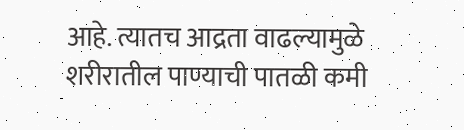आहे. त्यातच आद्रता वाढल्यामुळे शरीरातील पाण्याची पातळी कमी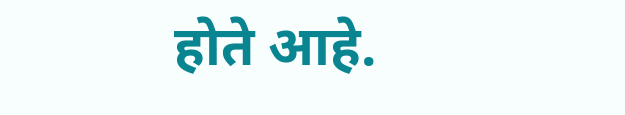होते आहे.